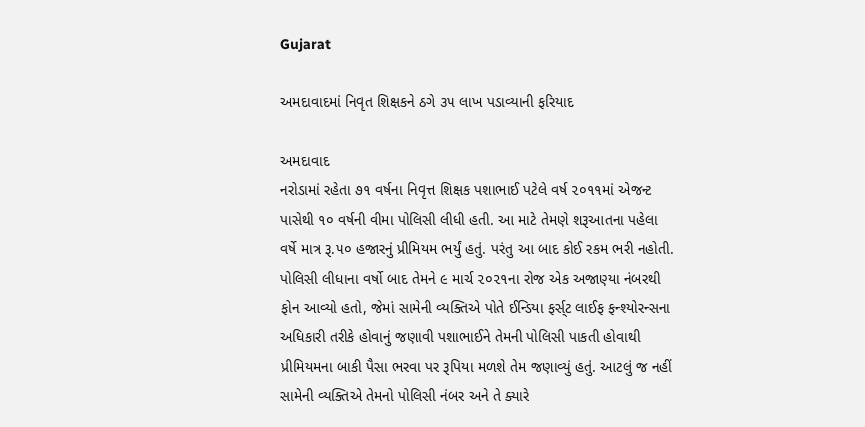Gujarat

અમદાવાદમાં નિવૃત શિક્ષકને ઠગે ૩૫ લાખ પડાવ્યાની ફરિયાદ

અમદાવાદ
નરોડામાં રહેતા ૭૧ વર્ષના નિવૃત્ત શિક્ષક પશાભાઈ પટેલે વર્ષ ૨૦૧૧માં એજન્ટ પાસેથી ૧૦ વર્ષની વીમા પોલિસી લીધી હતી. આ માટે તેમણે શરૂઆતના પહેલા વર્ષે માત્ર રૂ.૫૦ હજારનું પ્રીમિયમ ભર્યું હતું. પરંતુ આ બાદ કોઈ રકમ ભરી નહોતી. પોલિસી લીધાના વર્ષો બાદ તેમને ૯ માર્ચ ૨૦૨૧ના રોજ એક અજાણ્યા નંબરથી ફોન આવ્યો હતો, જેમાં સામેની વ્યક્તિએ પોતે ઈન્ડિયા ફર્સ્‌ટ લાઈફ ફન્શ્યોરન્સના અધિકારી તરીકે હોવાનું જણાવી પશાભાઈને તેમની પોલિસી પાકતી હોવાથી પ્રીમિયમના બાકી પૈસા ભરવા પર રૂપિયા મળશે તેમ જણાવ્યું હતું. આટલું જ નહીં સામેની વ્યક્તિએ તેમનો પોલિસી નંબર અને તે ક્યારે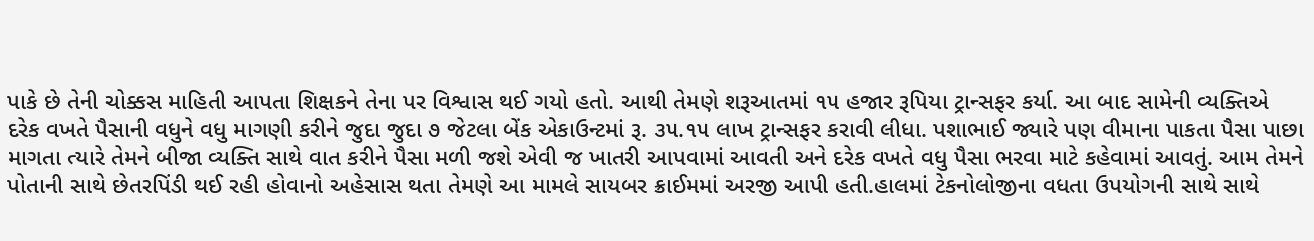પાકે છે તેની ચોક્કસ માહિતી આપતા શિક્ષકને તેના પર વિશ્વાસ થઈ ગયો હતો. આથી તેમણે શરૂઆતમાં ૧૫ હજાર રૂપિયા ટ્રાન્સફર કર્યા. આ બાદ સામેની વ્યક્તિએ દરેક વખતે પૈસાની વધુને વધુ માગણી કરીને જુદા જુદા ૭ જેટલા બેંક એકાઉન્ટમાં રૂ. ૩૫.૧૫ લાખ ટ્રાન્સફર કરાવી લીધા. પશાભાઈ જ્યારે પણ વીમાના પાકતા પૈસા પાછા માગતા ત્યારે તેમને બીજા વ્યક્તિ સાથે વાત કરીને પૈસા મળી જશે એવી જ ખાતરી આપવામાં આવતી અને દરેક વખતે વધુ પૈસા ભરવા માટે કહેવામાં આવતું. આમ તેમને પોતાની સાથે છેતરપિંડી થઈ રહી હોવાનો અહેસાસ થતા તેમણે આ મામલે સાયબર ક્રાઈમમાં અરજી આપી હતી.હાલમાં ટેકનોલોજીના વધતા ઉપયોગની સાથે સાથે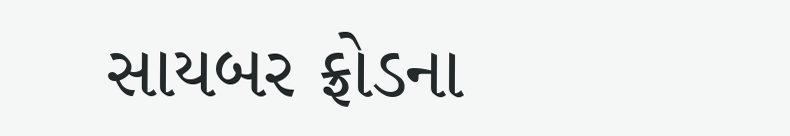સાયબર ફ્રોડના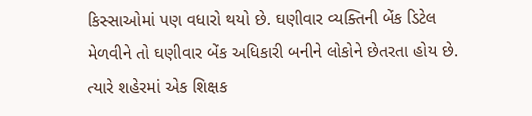કિસ્સાઓમાં પણ વધારો થયો છે. ઘણીવાર વ્યક્તિની બેંક ડિટેલ મેળવીને તો ઘણીવાર બેંક અધિકારી બનીને લોકોને છેતરતા હોય છે. ત્યારે શહેરમાં એક શિક્ષક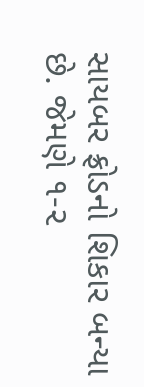સાયબર ફ્રોડનો શિકાર બન્યા છે. જેમણે ૧-૨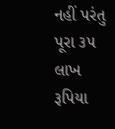નહીં પરંતુ પૂરા ૩૫ લાખ રૂપિયા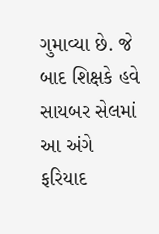ગુમાવ્યા છે. જે બાદ શિક્ષકે હવે સાયબર સેલમાં આ અંગે ફરિયાદ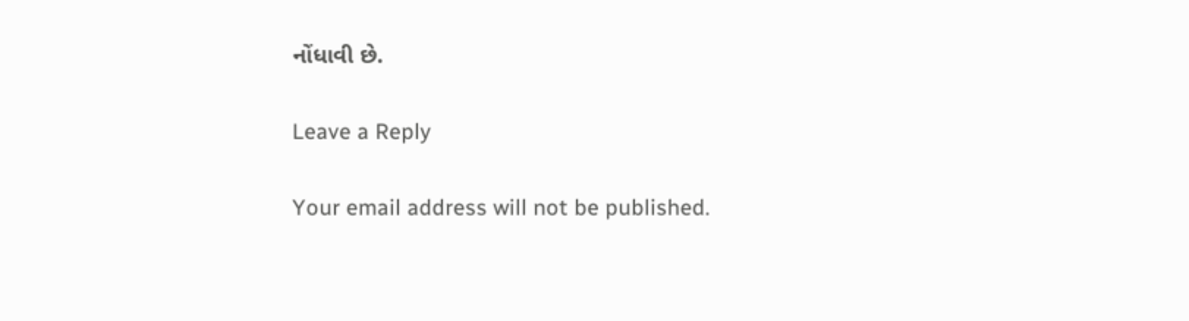નોંધાવી છે.

Leave a Reply

Your email address will not be published.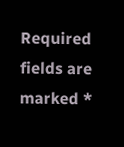Required fields are marked *